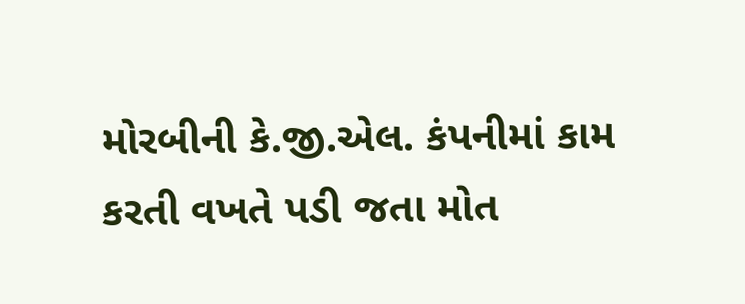મોરબીની કે.જી.એલ. કંપનીમાં કામ કરતી વખતે પડી જતા મોત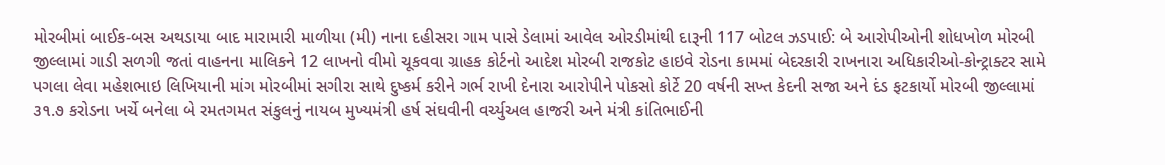મોરબીમાં બાઈક-બસ અથડાયા બાદ મારામારી માળીયા (મી) નાના દહીસરા ગામ પાસે ડેલામાં આવેલ ઓરડીમાંથી દારૂની 117 બોટલ ઝડપાઈ: બે આરોપીઓની શોધખોળ મોરબી જીલ્લામાં ગાડી સળગી જતાં વાહનના માલિકને 12 લાખનો વીમો ચૂકવવા ગ્રાહક કોર્ટનો આદેશ મોરબી રાજકોટ હાઇવે રોડના કામમાં બેદરકારી રાખનારા અધિકારીઓ-કોન્ટ્રાક્ટર સામે પગલા લેવા મહેશભાઇ લિખિયાની માંગ મોરબીમાં સગીરા સાથે દુષ્કર્મ કરીને ગર્ભ રાખી દેનારા આરોપીને પોકસો કોર્ટે 20 વર્ષની સખ્ત કેદની સજા અને દંડ ફટકાર્યો મોરબી જીલ્લામાં ૩૧.૭ કરોડના ખર્ચે બનેલા બે રમતગમત સંકુલનું નાયબ મુખ્યમંત્રી હર્ષ સંઘવીની વર્ચ્યુઅલ હાજરી અને મંત્રી કાંતિભાઈની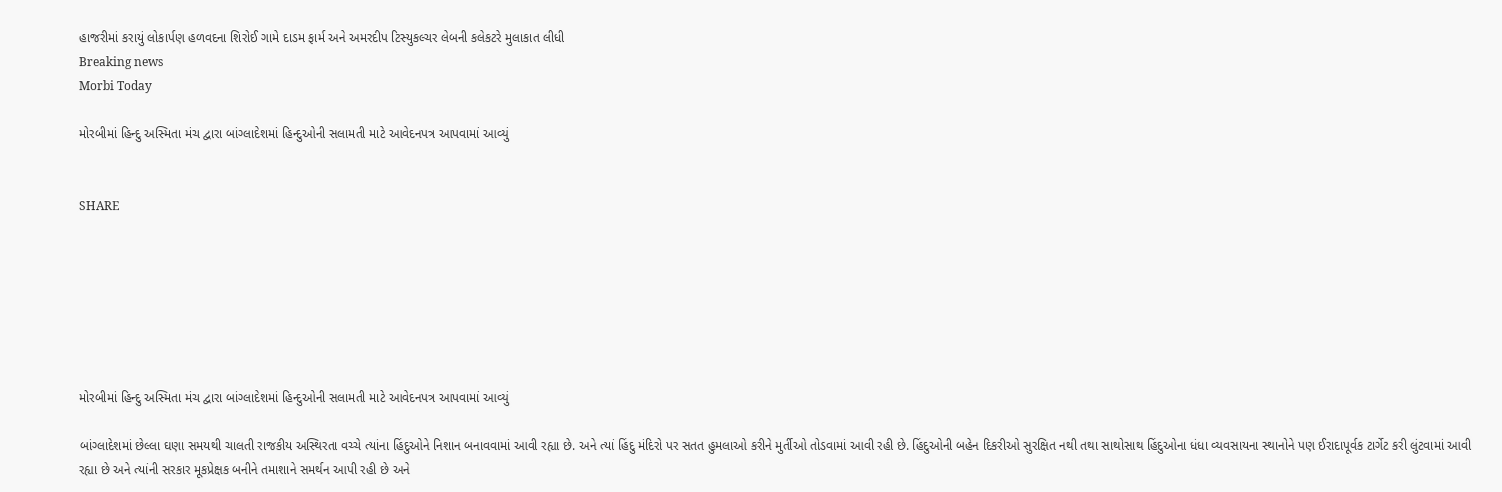હાજરીમાં કરાયું લોકાર્પણ હળવદના શિરોઈ ગામે દાડમ ફાર્મ અને અમરદીપ ટિસ્યુકલ્ચર લેબની કલેકટરે મુલાકાત લીધી
Breaking news
Morbi Today

મોરબીમાં હિન્દુ અસ્મિતા મંચ દ્વારા બાંગ્લાદેશમાં હિન્દુઓની સલામતી માટે આવેદનપત્ર આપવામાં આવ્યું


SHARE







મોરબીમાં હિન્દુ અસ્મિતા મંચ દ્વારા બાંગ્લાદેશમાં હિન્દુઓની સલામતી માટે આવેદનપત્ર આપવામાં આવ્યું

બાંગ્લાદેશમાં છેલ્લા ઘણા સમયથી ચાલતી રાજકીય અસ્થિરતા વચ્ચે ત્યાંના હિંદુઓને નિશાન બનાવવામાં આવી રહ્યા છે. અને ત્યાં હિંદુ મંદિરો પર સતત હુમલાઓ કરીને મુર્તીઓ તોડવામાં આવી રહી છે. હિંદુઓની બહેન દિકરીઓ સુરક્ષિત નથી તથા સાથોસાથ હિંદુઓના ધંધા વ્યવસાયના સ્થાનોને પણ ઈરાદાપૂર્વક ટાર્ગેટ કરી લુંટવામાં આવી રહ્યા છે અને ત્યાંની સરકાર મૂકપ્રેક્ષક બનીને તમાશાને સમર્થન આપી રહી છે અને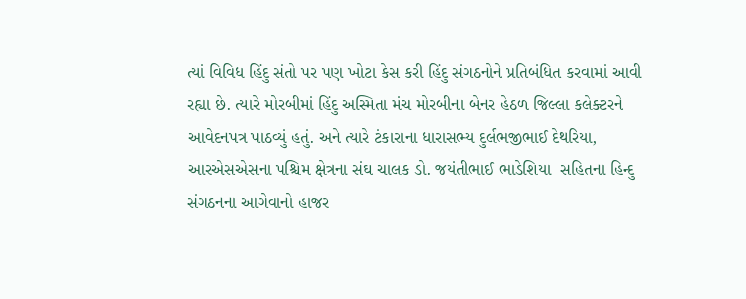ત્યાં વિવિધ હિંદુ સંતો પર પણ ખોટા કેસ કરી હિંદુ સંગઠનોને પ્રતિબંધિત કરવામાં આવી રહ્યા છે. ત્યારે મોરબીમાં હિંદુ અસ્મિતા મંચ મોરબીના બેનર હેઠળ જિલ્લા કલેક્ટરને આવેદનપત્ર પાઠવ્યું હતું. અને ત્યારે ટંકારાના ધારાસભ્ય દુર્લભજીભાઈ દેથરિયા, આરએસએસના પશ્ચિમ ક્ષેત્રના સંઘ ચાલક ડો. જયંતીભાઈ ભાડેશિયા  સહિતના હિન્દુ સંગઠનના આગેવાનો હાજર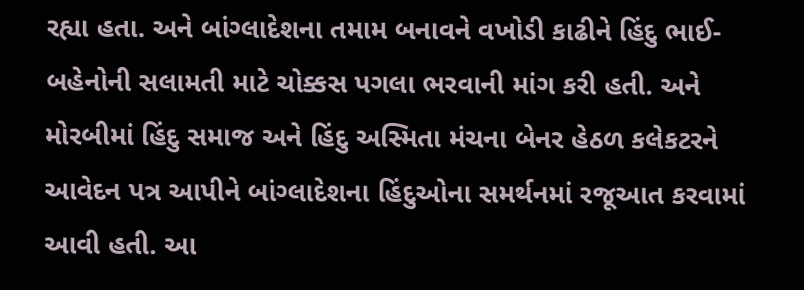રહ્યા હતા. અને બાંગ્લાદેશના તમામ બનાવને વખોડી કાઢીને હિંદુ ભાઈ-બહેનોની સલામતી માટે ચોક્કસ પગલા ભરવાની માંગ કરી હતી. અને મોરબીમાં હિંદુ સમાજ અને હિંદુ અસ્મિતા મંચના બેનર હેઠળ કલેકટરને આવેદન પત્ર આપીને બાંગ્લાદેશના હિંદુઓના સમર્થનમાં રજૂઆત કરવામાં આવી હતી. આ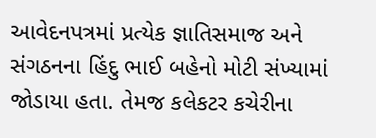આવેદનપત્રમાં પ્રત્યેક જ્ઞાતિસમાજ અને સંગઠનના હિંદુ ભાઈ બહેનો મોટી સંખ્યામાં જોડાયા હતા. તેમજ કલેકટર કચેરીના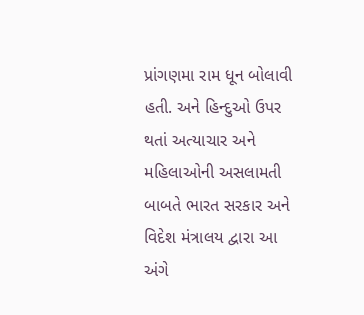પ્રાંગણમા રામ ધૂન બોલાવી હતી. અને હિન્દુઓ ઉપર થતાં અત્યાચાર અને મહિલાઓની અસલામતી બાબતે ભારત સરકાર અને વિદેશ મંત્રાલય દ્વારા આ અંગે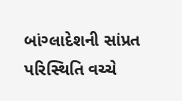બાંગ્લાદેશની સાંપ્રત પરિસ્થિતિ વચ્ચે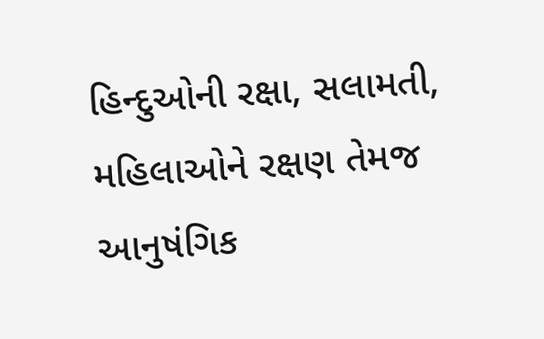હિન્દુઓની રક્ષા, સલામતી, મહિલાઓને રક્ષણ તેમજ આનુષંગિક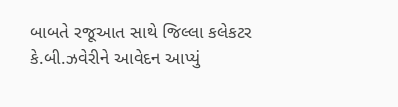બાબતે રજૂઆત સાથે જિલ્લા કલેકટર કે.બી.ઝવેરીને આવેદન આપ્યું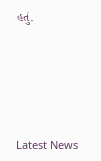હતું.






Latest News